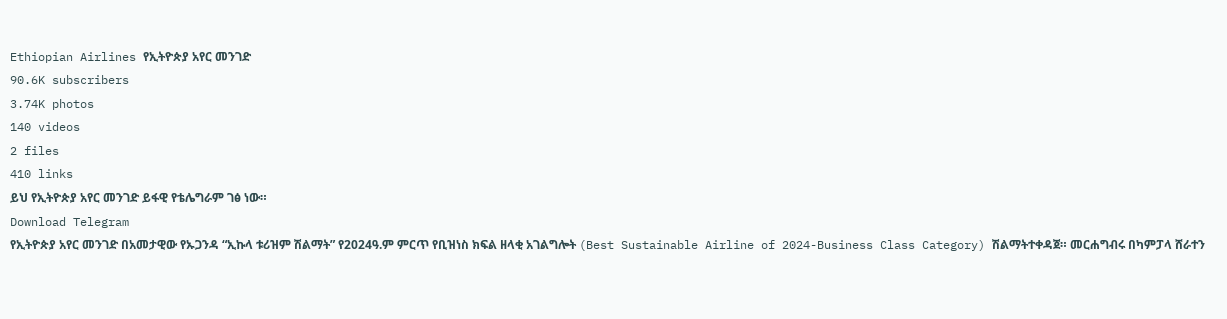Ethiopian Airlines የኢትዮጵያ አየር መንገድ
90.6K subscribers
3.74K photos
140 videos
2 files
410 links
ይህ የኢትዮጵያ አየር መንገድ ይፋዊ የቴሌግራም ገፅ ነው።
Download Telegram
የኢትዮጵያ አየር መንገድ በአመታዊው የኡጋንዳ “ኢኩላ ቱሪዝም ሽልማት” የ2024ዓ.ም ምርጥ የቢዝነስ ክፍል ዘላቂ አገልግሎት (Best Sustainable Airline of 2024-Business Class Category) ሽልማትተቀዳጀ። መርሐግብሩ በካምፓላ ሸራተን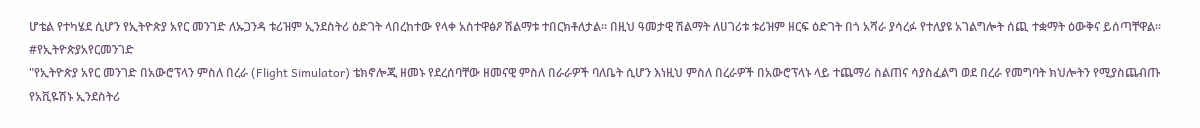ሆቴል የተካሄደ ሲሆን የኢትዮጵያ አየር መንገድ ለኡጋንዳ ቱሪዝም ኢንደስትሪ ዕድገት ላበረከተው የላቀ አስተዋፅዖ ሽልማቱ ተበርክቶለታል። በዚህ ዓመታዊ ሽልማት ለሀገሪቱ ቱሪዝም ዘርፍ ዕድገት በጎ አሻራ ያሳረፉ የተለያዩ አገልግሎት ሰጪ ተቋማት ዕውቅና ይሰጣቸዋል።
#የኢትዮጵያአየርመንገድ
"የኢትዮጵያ አየር መንገድ በአውሮፕላን ምስለ በረራ (Flight Simulator) ቴክኖሎጂ ዘመኑ የደረሰባቸው ዘመናዊ ምስለ በራራዎች ባለቤት ሲሆን እነዚህ ምስለ በረራዎች በአውሮፕላኑ ላይ ተጨማሪ ስልጠና ሳያስፈልግ ወደ በረራ የመግባት ክህሎትን የሚያስጨብጡ የአቪዬሽኑ ኢንደስትሪ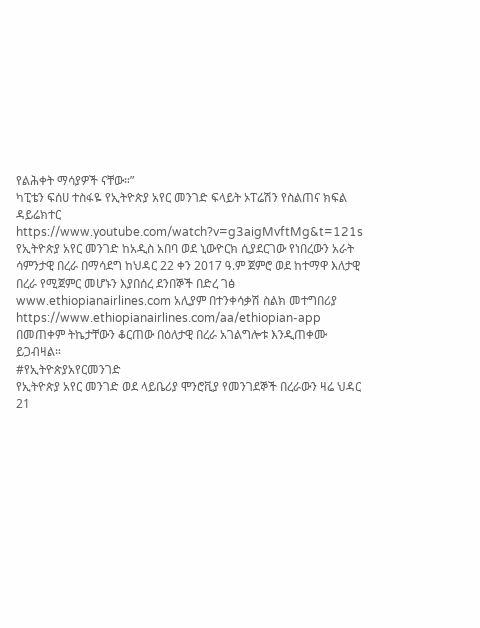የልሕቀት ማሳያዎች ናቸው።”
ካፒቴን ፍሰሀ ተስፋዬ የኢትዮጵያ አየር መንገድ ፍላይት ኦፐሬሽን የስልጠና ክፍል ዳይሬክተር
https://www.youtube.com/watch?v=g3aigMvftMg&t=121s
የኢትዮጵያ አየር መንገድ ከአዲስ አበባ ወደ ኒውዮርክ ሲያደርገው የነበረውን አራት ሳምንታዊ በረራ በማሳደግ ከህዳር 22 ቀን 2017 ዓ.ም ጀምሮ ወደ ከተማዋ እለታዊ በረራ የሚጀምር መሆኑን እያበሰረ ደንበኞች በድረ ገፅ www.ethiopianairlines.com አሊያም በተንቀሳቃሽ ስልክ መተግበሪያ https://www.ethiopianairlines.com/aa/ethiopian-app በመጠቀም ትኬታቸውን ቆርጠው በዕለታዊ በረራ አገልግሎቱ እንዲጠቀሙ ይጋብዛል።
#የኢትዮጵያአየርመንገድ
የኢትዮጵያ አየር መንገድ ወደ ላይቤሪያ ሞንሮቪያ የመንገደኞች በረራውን ዛሬ ህዳር 21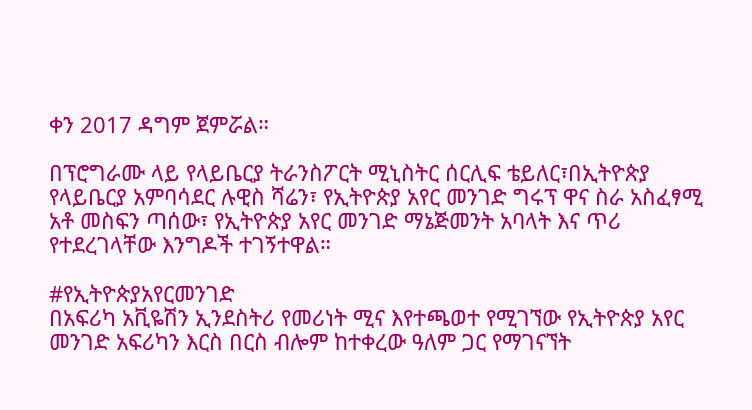ቀን 2017 ዳግም ጀምሯል።

በፕሮግራሙ ላይ የላይቤርያ ትራንስፖርት ሚኒስትር ሰርሊፍ ቴይለር፣በኢትዮጵያ የላይቤርያ አምባሳደር ሉዊስ ሻሬን፣ የኢትዮጵያ አየር መንገድ ግሩፕ ዋና ስራ አስፈፃሚ አቶ መስፍን ጣሰው፣ የኢትዮጵያ አየር መንገድ ማኔጅመንት አባላት እና ጥሪ የተደረገላቸው እንግዶች ተገኝተዋል።

#የኢትዮጵያአየርመንገድ
በአፍሪካ አቪዬሽን ኢንደስትሪ የመሪነት ሚና እየተጫወተ የሚገኘው የኢትዮጵያ አየር መንገድ አፍሪካን እርስ በርስ ብሎም ከተቀረው ዓለም ጋር የማገናኘት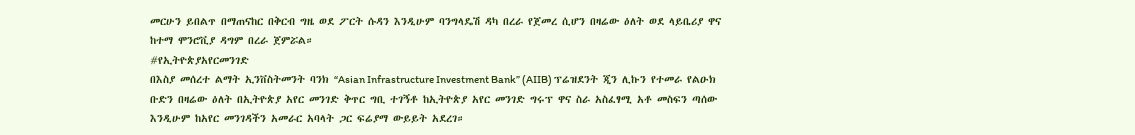መርሁን ይበልጥ በማጠናከር በቅርብ ግዜ ወደ ፖርት ሱዳን እንዲሁም ባንግላዴሽ ዳካ በረራ የጀመረ ሲሆን በዛሬው ዕለት ወደ ላይቤሪያ ዋና ከተማ ሞንሮቪያ ዳግም በረራ ጀምሯል።
#የኢትዮጵያአየርመንገድ
በእስያ መሰረተ ልማት ኢንቨስትመንት ባንክ “Asian Infrastructure Investment Bank” (AIIB) ፕሬዝደንት ጂን ሊኩን የተመራ የልዑክ ቡድን በዛሬው ዕለት በኢትዮጵያ አየር መንገድ ቅጥር ግቢ ተገኝቶ ከኢትዮጵያ አየር መንገድ ግሩፕ ዋና ስራ አስፈፃሚ አቶ መስፍን ጣሰው እንዲሁም ከአየር መንገዳችን አመራር አባላት ጋር ፍሬያማ ውይይት አደረገ።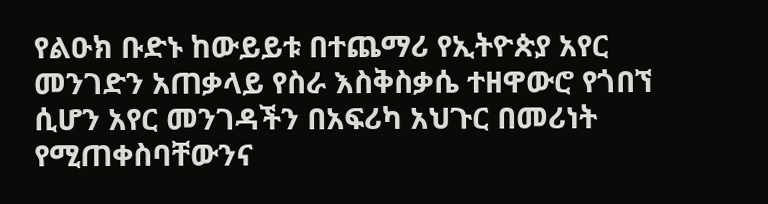የልዑክ ቡድኑ ከውይይቱ በተጨማሪ የኢትዮጵያ አየር መንገድን አጠቃላይ የስራ እስቅስቃሴ ተዘዋውሮ የጎበኘ ሲሆን አየር መንገዳችን በአፍሪካ አህጉር በመሪነት የሚጠቀስባቸውንና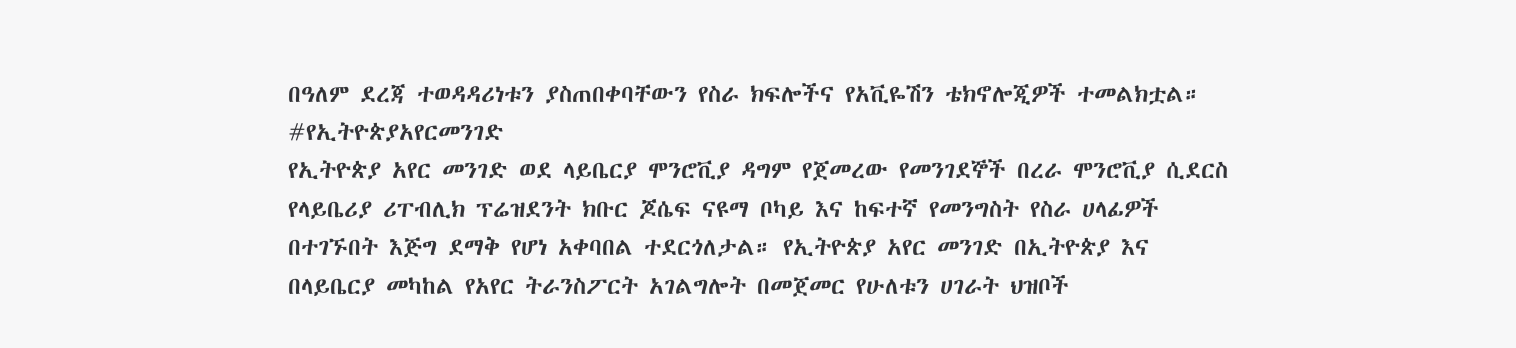በዓለም ደረጃ ተወዳዳሪነቱን ያስጠበቀባቸውን የስራ ክፍሎችና የአቪዬሽን ቴክኖሎጂዎች ተመልክቷል።
#የኢትዮጵያአየርመንገድ
የኢትዮጵያ አየር መንገድ ወደ ላይቤርያ ሞንሮቪያ ዳግም የጀመረው የመንገደኞች በረራ ሞንሮቪያ ሲደርስ የላይቤሪያ ሪፐብሊክ ፕሬዝደንት ክቡር ጆሴፍ ናዩማ ቦካይ እና ከፍተኛ የመንግስት የስራ ሀላፊዎች በተገኙበት እጅግ ደማቅ የሆነ አቀባበል ተደርጎለታል። የኢትዮጵያ አየር መንገድ በኢትዮጵያ እና በላይቤርያ መካከል የአየር ትራንስፖርት አገልግሎት በመጀመር የሁለቱን ሀገራት ህዝቦች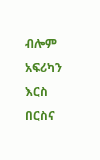ብሎም አፍሪካን እርስ በርስና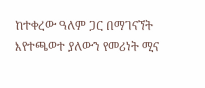ከተቀረው ዓለም ጋር በማገናኘት እየተጫወተ ያለውን የመሪነት ሚና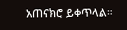አጠናክሮ ይቀጥላል።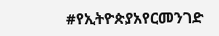#የኢትዮጵያአየርመንገድ